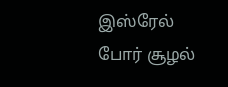இஸ்ரேல் போர் சூழல்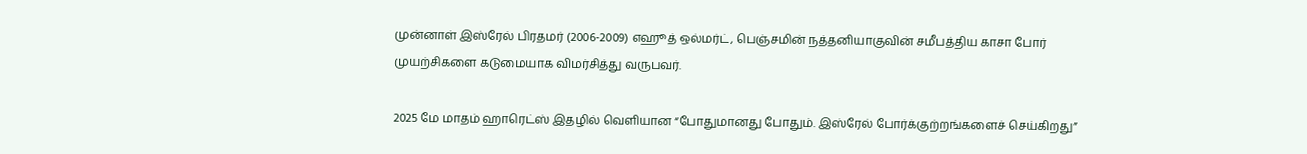முன்னாள் இஸ்ரேல் பிரதமர் (2006-2009) எஹூத் ஒல்மர்ட், பெஞ்சமின் நத்தனியாகுவின் சமீபத்திய காசா போர் முயற்சிகளை கடுமையாக விமர்சித்து வருபவர்.

2025 மே மாதம் ஹாரெட்ஸ் இதழில் வெளியான “போதுமானது போதும். இஸ்ரேல் போர்க்குற்றங்களைச் செய்கிறது”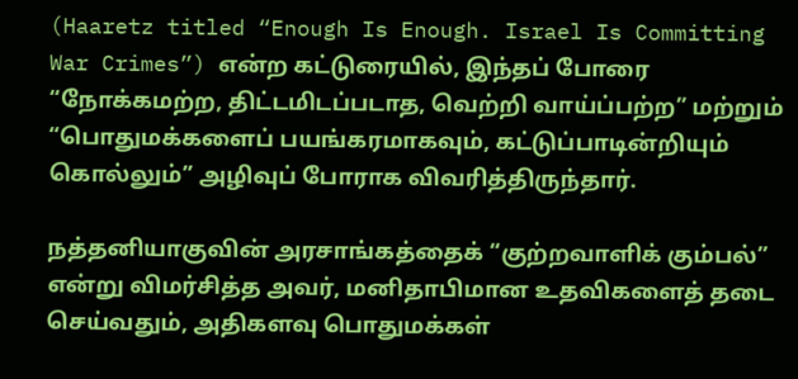(Haaretz titled “Enough Is Enough. Israel Is Committing War Crimes”) என்ற கட்டுரையில், இந்தப் போரை “நோக்கமற்ற, திட்டமிடப்படாத, வெற்றி வாய்ப்பற்ற” மற்றும் “பொதுமக்களைப் பயங்கரமாகவும், கட்டுப்பாடின்றியும் கொல்லும்” அழிவுப் போராக விவரித்திருந்தார்.

நத்தனியாகுவின் அரசாங்கத்தைக் “குற்றவாளிக் கும்பல்” என்று விமர்சித்த அவர், மனிதாபிமான உதவிகளைத் தடை செய்வதும், அதிகளவு பொதுமக்கள்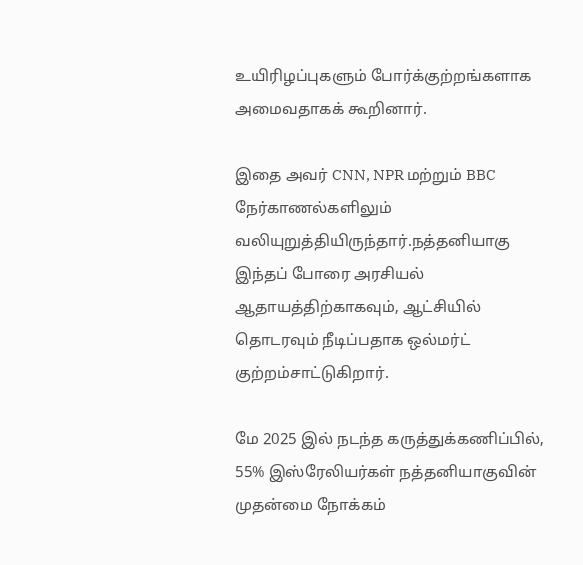உயிரிழப்புகளும் போர்க்குற்றங்களாக அமைவதாகக் கூறினார்.

இதை அவர் CNN, NPR மற்றும் BBC நேர்காணல்களிலும் வலியுறுத்தியிருந்தார்.நத்தனியாகு இந்தப் போரை அரசியல் ஆதாயத்திற்காகவும், ஆட்சியில் தொடரவும் நீடிப்பதாக ஒல்மர்ட் குற்றம்சாட்டுகிறார்.

மே 2025 இல் நடந்த கருத்துக்கணிப்பில், 55% இஸ்ரேலியர்கள் நத்தனியாகுவின் முதன்மை நோக்கம்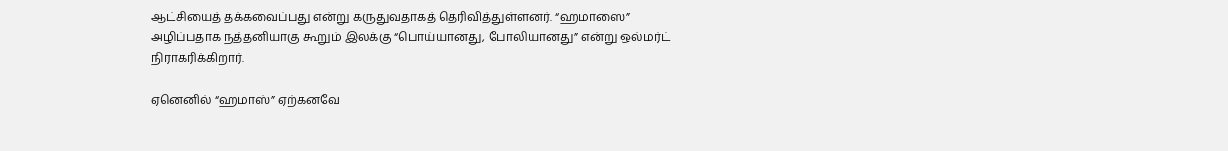ஆட்சியைத் தக்கவைப்பது என்று கருதுவதாகத் தெரிவித்துள்ளனர். “ஹமாஸை” அழிப்பதாக நத்தனியாகு கூறும் இலக்கு “பொய்யானது, போலியானது” என்று ஒல்மர்ட் நிராகரிக்கிறார்.

ஏனெனில் “ஹமாஸ்” ஏற்கனவே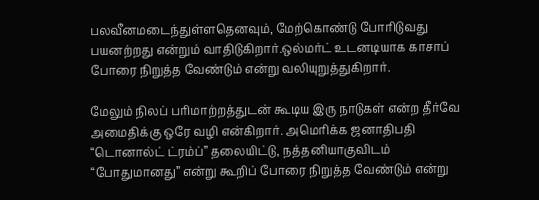பலவீனமடைந்துள்ளதெனவும், மேற்கொண்டு போரிடுவது பயனற்றது என்றும் வாதிடுகிறார்.ஒல்மர்ட் உடனடியாக காசாப் போரை நிறுத்த வேண்டும் என்று வலியுறுத்துகிறார்.

மேலும் நிலப் பரிமாற்றத்துடன் கூடிய இரு நாடுகள் என்ற தீர்வே அமைதிக்கு ஒரே வழி என்கிறார். அமெரிக்க ஜனாதிபதி “டொனால்ட் ட்ரம்ப்” தலையிட்டு, நத்தனியாகுவிடம் “போதுமானது” என்று கூறிப் போரை நிறுத்த வேண்டும் என்று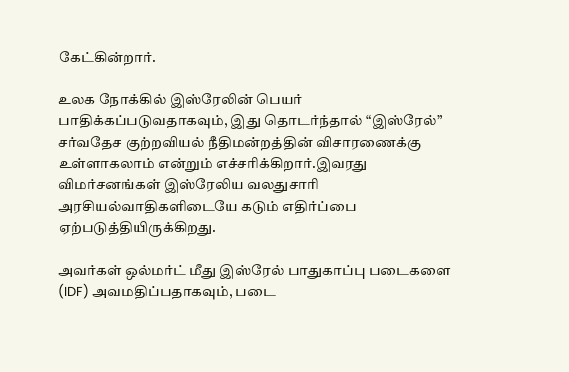கேட்கின்றார்.

உலக நோக்கில் இஸ்ரேலின் பெயர் பாதிக்கப்படுவதாகவும், இது தொடர்ந்தால் “இஸ்ரேல்” சர்வதேச குற்றவியல் நீதிமன்றத்தின் விசாரணைக்கு உள்ளாகலாம் என்றும் எச்சரிக்கிறார்.இவரது விமர்சனங்கள் இஸ்ரேலிய வலதுசாரி அரசியல்வாதிகளிடையே கடும் எதிர்ப்பை ஏற்படுத்தியிருக்கிறது.

அவர்கள் ஒல்மர்ட் மீது இஸ்ரேல் பாதுகாப்பு படைகளை (IDF) அவமதிப்பதாகவும், படை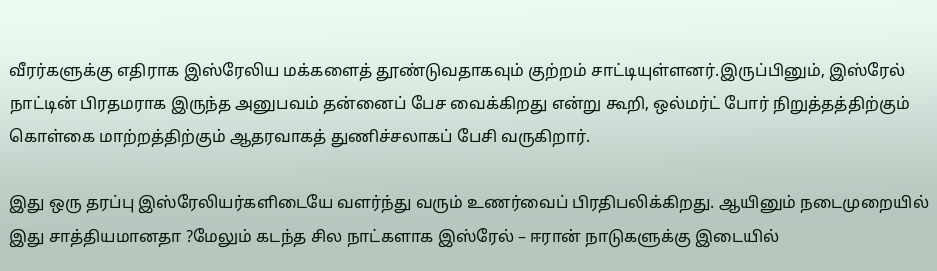வீரர்களுக்கு எதிராக இஸ்ரேலிய மக்களைத் தூண்டுவதாகவும் குற்றம் சாட்டியுள்ளனர்.இருப்பினும், இஸ்ரேல் நாட்டின் பிரதமராக இருந்த அனுபவம் தன்னைப் பேச வைக்கிறது என்று கூறி, ஒல்மர்ட் போர் நிறுத்தத்திற்கும் கொள்கை மாற்றத்திற்கும் ஆதரவாகத் துணிச்சலாகப் பேசி வருகிறார்.

இது ஒரு தரப்பு இஸ்ரேலியர்களிடையே வளர்ந்து வரும் உணர்வைப் பிரதிபலிக்கிறது. ஆயினும் நடைமுறையில் இது சாத்தியமானதா ?மேலும் கடந்த சில நாட்களாக இஸ்ரேல் – ஈரான் நாடுகளுக்கு இடையில்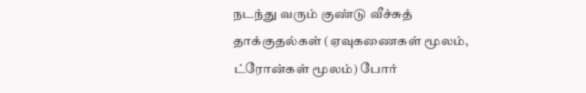நடந்து வரும் குண்டு வீச்சுத் தாக்குதல்கள் (ஏவுகணைகள் மூலம், ட்ரோன்கள் மூலம்) போர்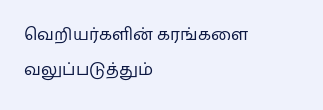வெறியர்களின் கரங்களை வலுப்படுத்தும்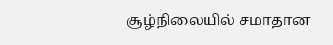சூழ்நிலையில் சமாதான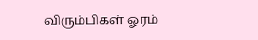விரும்பிகள் ஓரம்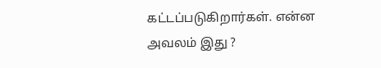கட்டப்படுகிறார்கள். என்ன அவலம் இது ?